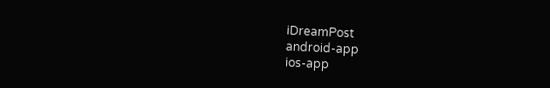iDreamPost
android-app
ios-app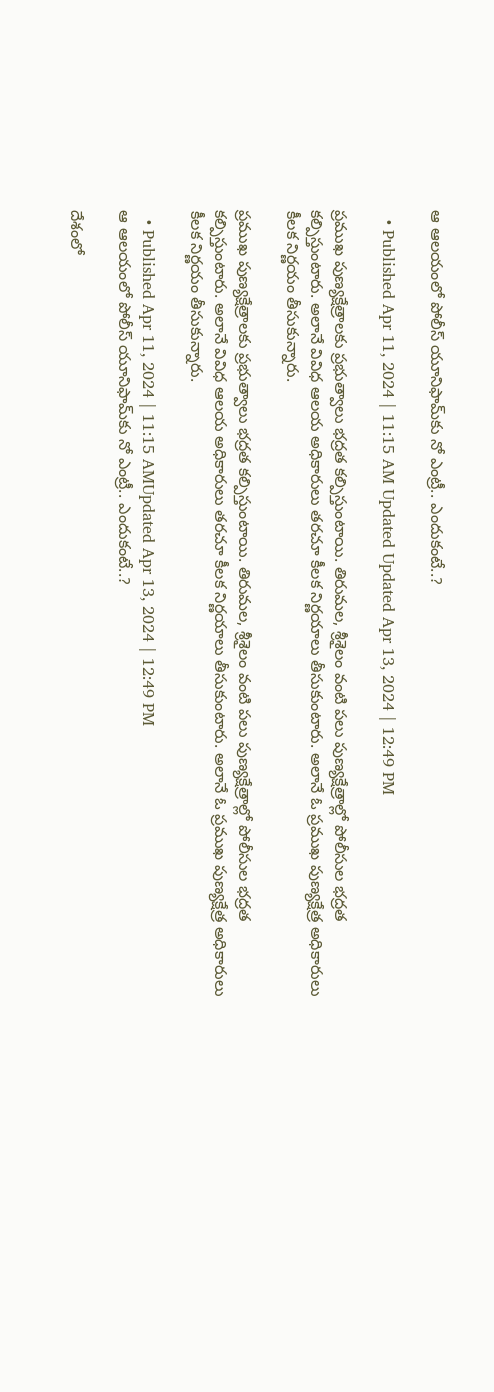ఆ ఆలయంలో పోలీస్ యూనిఫామ్‌‍కు నో ఎంట్రీ.. ఎందుకంటే..?

  • Published Apr 11, 2024 | 11:15 AM Updated Updated Apr 13, 2024 | 12:49 PM

ప్రముఖ పుణ్యక్షేత్రాలకు ప్రభుత్వాలు భద్రత కల్పిస్తుంటాయి. తిరుమల, శ్రీశైలం వంటి పలు పుణ్యక్షేత్రాల్లో పోలీసుల భద్రత కల్పిస్తుంటారు. అలానే వివిధ ఆలయ అధికారులు తరచూ కీలక నిర్ణయాలు తీసుకుంటారు. అలానే ఓ ప్రముఖ పుణ్యక్షేత్ర అధికారులు కీలక నిర్ణయం తీసుకున్నారు.

ప్రముఖ పుణ్యక్షేత్రాలకు ప్రభుత్వాలు భద్రత కల్పిస్తుంటాయి. తిరుమల, శ్రీశైలం వంటి పలు పుణ్యక్షేత్రాల్లో పోలీసుల భద్రత కల్పిస్తుంటారు. అలానే వివిధ ఆలయ అధికారులు తరచూ కీలక నిర్ణయాలు తీసుకుంటారు. అలానే ఓ ప్రముఖ పుణ్యక్షేత్ర అధికారులు కీలక నిర్ణయం తీసుకున్నారు.

  • Published Apr 11, 2024 | 11:15 AMUpdated Apr 13, 2024 | 12:49 PM
ఆ ఆలయంలో పోలీస్ యూనిఫామ్‌‍కు నో ఎంట్రీ.. ఎందుకంటే..?

దేశంలో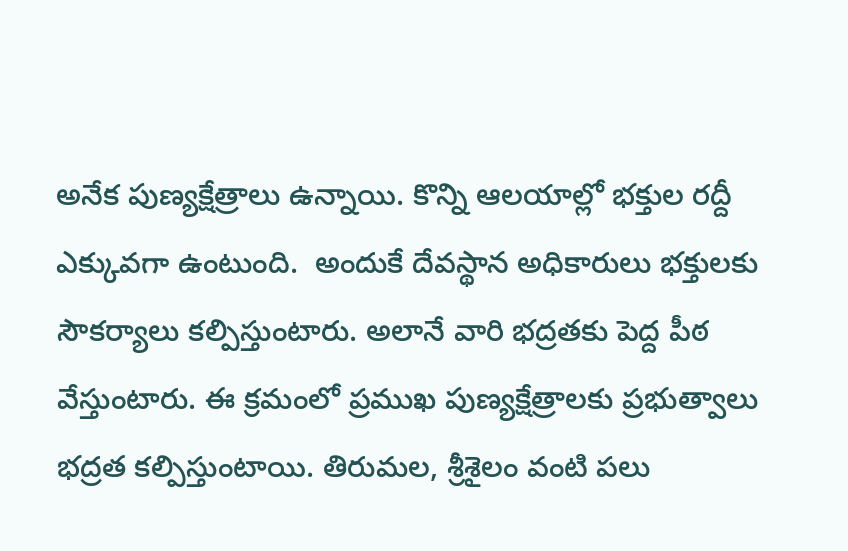అనేక పుణ్యక్షేత్రాలు ఉన్నాయి. కొన్ని ఆలయాల్లో భక్తుల రద్దీ ఎక్కువగా ఉంటుంది.  అందుకే దేవస్థాన అధికారులు భక్తులకు సౌకర్యాలు కల్పిస్తుంటారు. అలానే వారి భద్రతకు పెద్ద పీఠ వేస్తుంటారు. ఈ క్రమంలో ప్రముఖ పుణ్యక్షేత్రాలకు ప్రభుత్వాలు భద్రత కల్పిస్తుంటాయి. తిరుమల, శ్రీశైలం వంటి పలు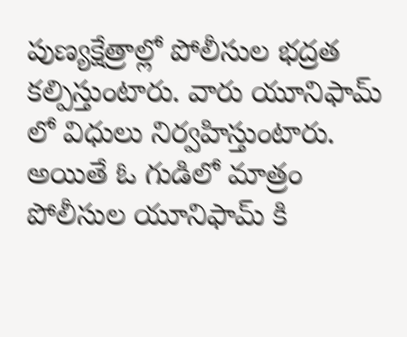పుణ్యక్షేత్రాల్లో పోలీసుల భద్రత కల్పిస్తుంటారు. వారు యూనిఫామ్ లో విధులు నిర్వహిస్తుంటారు. అయితే ఓ గుడిలో మాత్రం పోలీసుల యూనిఫామ్ కి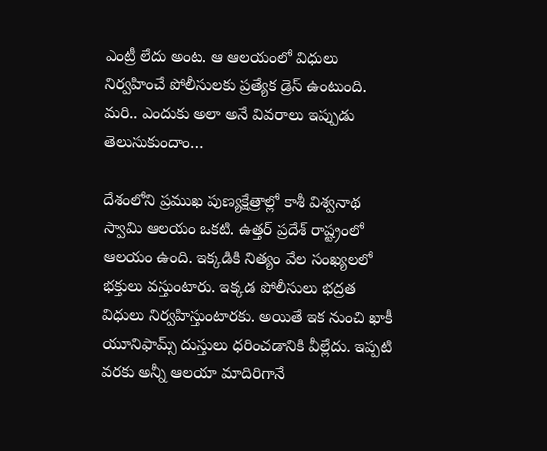ఎంట్రీ లేదు అంట. ఆ ఆలయంలో విధులు నిర్వహించే పోలీసులకు ప్రత్యేక డ్రెస్ ఉంటుంది. మరి.. ఎందుకు అలా అనే వివరాలు ఇప్పుడు తెలుసుకుందాం…

దేశంలోని ప్రముఖ పుణ్యక్షేత్రాల్లో కాశీ విశ్వనాథ స్వామి ఆలయం ఒకటి. ఉత్తర్ ప్రదేశ్ రాష్ట్రంలో ఆలయం ఉంది. ఇక్కడికి నిత్యం వేల సంఖ్యలలో భక్తులు వస్తుంటారు. ఇక్కడ పోలీసులు భద్రత విధులు నిర్వహిస్తుంటారకు. అయితే ఇక నుంచి ఖాకీ యూనిఫామ్స్ దుస్తులు ధరించడానికి వీల్లేదు. ఇప్పటి వరకు అన్నీ ఆలయా మాదిరిగానే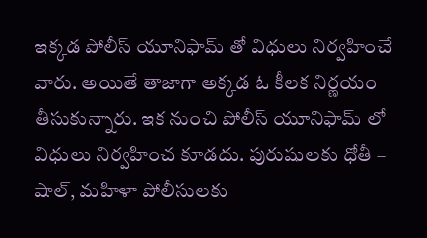ఇక్కడ పోలీస్ యూనిఫామ్ తో విధులు నిర్వహించే వారు. అయితే తాజాగా అక్కడ ఓ కీలక నిర్ణయం తీసుకున్నారు. ఇక నుంచి పోలీస్ యూనిఫామ్ లో విధులు నిర్వహించ కూడదు. పురుషులకు ధోతీ – షాల్, మహిళా పోలీసులకు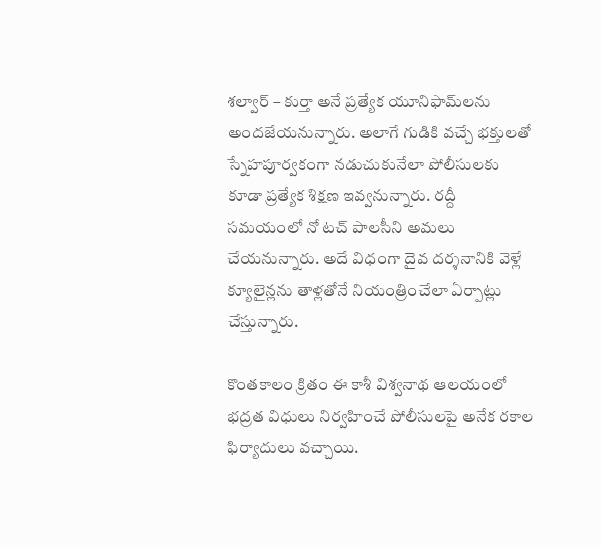శల్వార్ – కుర్తా అనే ప్రత్యేక యూనిఫామ్‌లను అందజేయనున్నారు. అలాగే గుడికి వచ్చే భక్తులతో స్నేహపూర్వకంగా నడుచుకునేలా పోలీసులకు కూడా ప్రత్యేక శిక్షణ ఇవ్వనున్నారు. రద్దీ సమయంలో నో టచ్ పాలసీని అమలు చేయనున్నారు. అదే విధంగా దైవ దర్శనానికి వెళ్లే క్యూలైన్లను తాళ్లతోనే నియంత్రించేలా ఏర్పాట్లు చేస్తున్నారు.

కొంతకాలం క్రితం ఈ కాశీ విశ్వనాథ ఆలయంలో భద్రత విధులు నిర్వహించే పోలీసులపై అనేక రకాల ఫిర్యాదులు వచ్చాయి.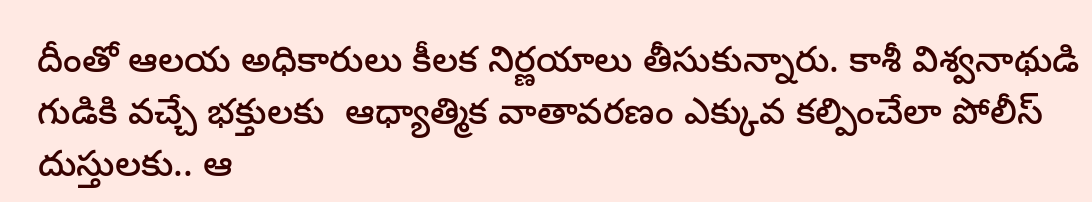దీంతో ఆలయ అధికారులు కీలక నిర్ణయాలు తీసుకున్నారు. కాశీ విశ్వనాథుడి గుడికి వచ్చే భక్తులకు  ఆధ్యాత్మిక వాతావరణం ఎక్కువ కల్పించేలా పోలీస్ దుస్తులకు.. ఆ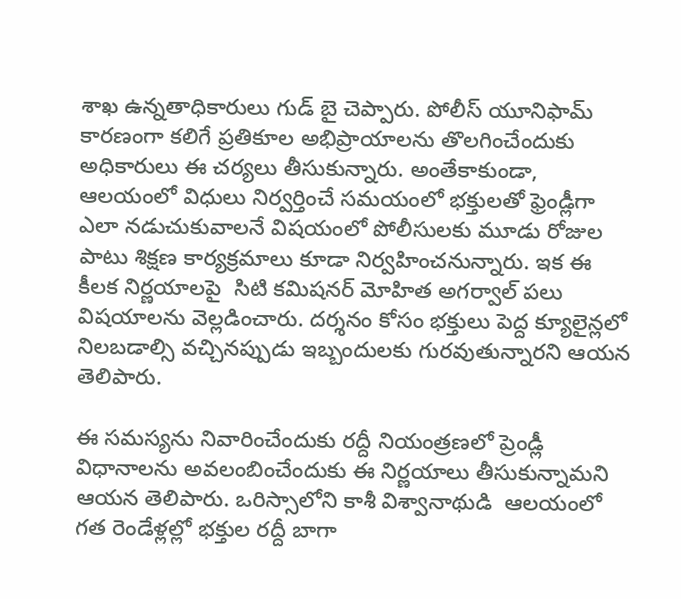శాఖ ఉన్నతాధికారులు గుడ్ బై చెప్పారు. పోలీస్ యూనిఫామ్ కారణంగా కలిగే ప్రతికూల అభిప్రాయాలను తొలగించేందుకు అధికారులు ఈ చర్యలు తీసుకున్నారు. అంతేకాకుండా, ఆలయంలో విధులు నిర్వర్తించే సమయంలో భక్తులతో ఫ్రెండ్లీగా ఎలా నడుచుకువాలనే విషయంలో పోలీసులకు మూడు రోజుల పాటు శిక్షణ కార్యక్రమాలు కూడా నిర్వహించనున్నారు. ఇక ఈ కీలక నిర్ణయాలపై  సిటి కమిషనర్ మోహిత అగర్వాల్ పలు విషయాలను వెల్లడించారు. దర్శనం కోసం భక్తులు పెద్ద క్యూలైన్లలో నిలబడాల్సి వచ్చినప్పుడు ఇబ్బందులకు గురవుతున్నారని ఆయన తెలిపారు.

ఈ సమస్యను నివారించేందుకు రద్దీ నియంత్రణలో ప్రెండ్లీ విధానాలను అవలంబించేందుకు ఈ నిర్ణయాలు తీసుకున్నామని ఆయన తెలిపారు. ఒరిస్సాలోని కాశీ విశ్వానాథుడి  ఆలయంలో గత రెండేళ్లల్లో భక్తుల రద్దీ బాగా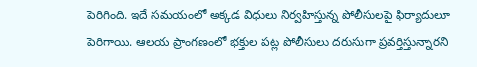పెరిగింది. ఇదే సమయంలో అక్కడ విధులు నిర్వహిస్తున్న పోలీసులపై ఫిర్యాదులూ పెరిగాయి. ఆలయ ప్రాంగణంలో భక్తుల పట్ల పోలీసులు దరుసుగా ప్రవర్తిస్తున్నారని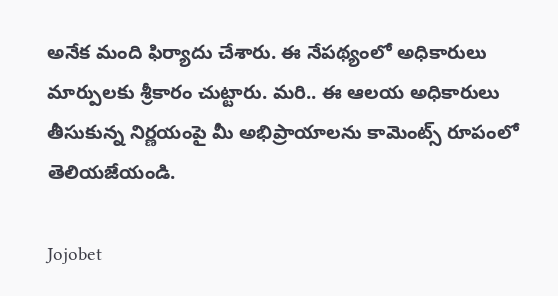అనేక మంది ఫిర్యాదు చేశారు. ఈ నేపథ్యంలో అధికారులు మార్పులకు శ్రీకారం చుట్టారు. మరి.. ఈ ఆలయ అధికారులు తీసుకున్న నిర్ణయంపై మీ అభిప్రాయాలను కామెంట్స్ రూపంలో తెలియజేయండి.

Jojobet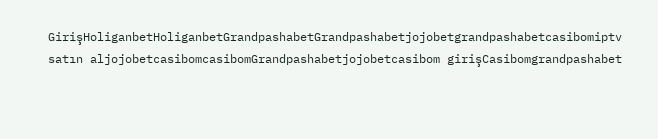GirişHoliganbetHoliganbetGrandpashabetGrandpashabetjojobetgrandpashabetcasibomiptv satın aljojobetcasibomcasibomGrandpashabetjojobetcasibom girişCasibomgrandpashabet